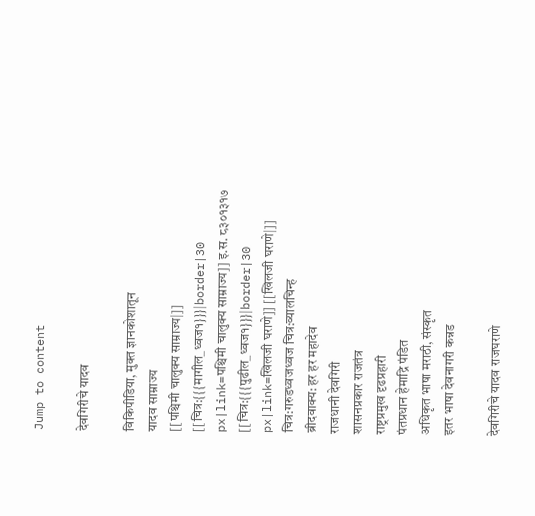Jump to content

देवगिरीचे यादव

विकिपीडिया, मुक्‍त ज्ञानकोशातून
यादव साम्राज्य
[[पश्चिमी चालुक्य साम्राज्य|]] [[चित्र:{{{मागील_ध्वज१}}}|border|30 px|link=पश्चिमी चालुक्य साम्राज्य]] इ.स. ८३०१३१७ [[चित्र:{{{पुढील_ध्वज१}}}|border|30 px|link=खिलजी घराणे]] [[खिलजी घराणे|]]
चित्र:गरुडध्वजध्वज चित्र:व्यालचिन्ह
ब्रीदवाक्य: हर हर महादेव
राजधानी देवगिरी
शासनप्रकार राजतंत्र
राष्ट्रप्रमुख दृढप्रहारी
पंतप्रधान हेमाद्रि पंडित
अधिकृत भाषा मराठी, संस्कृत
इतर भाषा देवनागरी कन्नड

देवगिरीचे यादव राजघराणे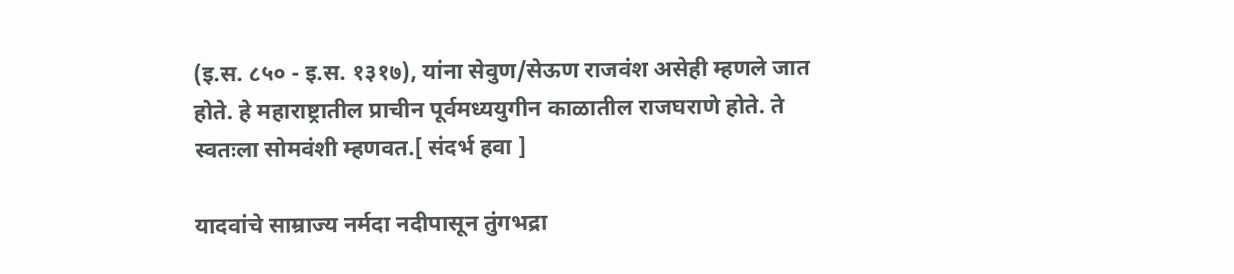(इ.स. ८५० - इ.स. १३१७), यांना सेवुण/सेऊण राजवंश असेही म्हणले जात होते. हे महाराष्ट्रातील प्राचीन पूर्वमध्ययुगीन काळातील राजघराणे होते. ते स्वतःला सोमवंशी म्हणवत.[ संदर्भ हवा ]

यादवांचे साम्राज्य नर्मदा नदीपासून तुंगभद्रा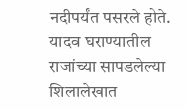नदीपर्यंत पसरले होते. यादव घराण्यातील राजांच्या सापडलेल्या शिलालेखात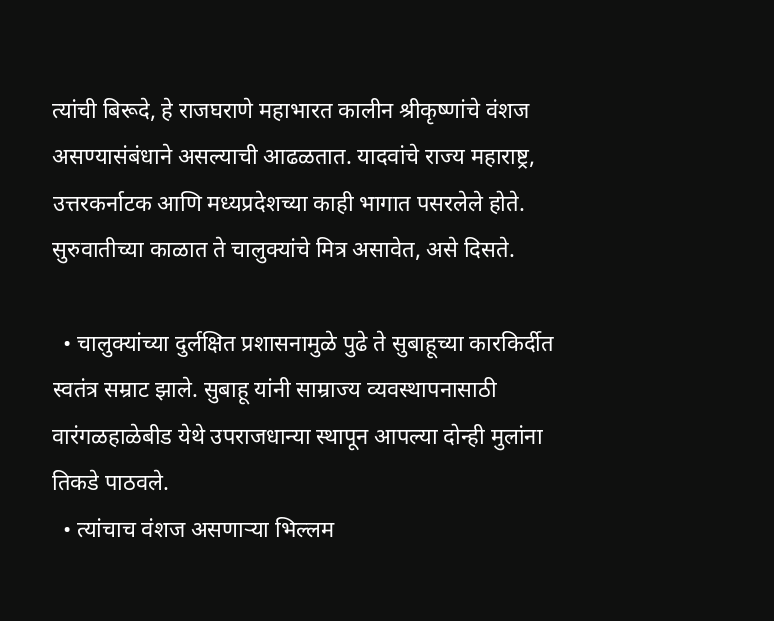त्यांची बिरूदे, हे राजघराणे महाभारत कालीन श्रीकृष्णांचे वंशज असण्यासंबंधाने असल्याची आढळतात. यादवांचे राज्य महाराष्ट्र, उत्तरकर्नाटक आणि मध्यप्रदेशच्या काही भागात पसरलेले होते. सुरुवातीच्या काळात ते चालुक्यांचे मित्र असावेत, असे दिसते.

  • चालुक्यांच्या दुर्लक्षित प्रशासनामुळे पुढे ते सुबाहूच्या कारकिर्दीत स्वतंत्र सम्राट झाले. सुबाहू यांनी साम्राज्य व्यवस्थापनासाठी वारंगळहाळेबीड येथे उपराजधान्या स्थापून आपल्या दोन्ही मुलांना तिकडे पाठवले.
  • त्यांचाच वंशज असणाऱ्या भिल्लम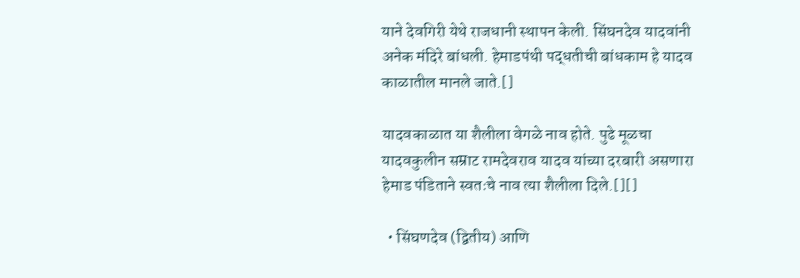याने देवगिरी येथे राजधानी स्थापन केली. सिंघनदेव यादवांनी अनेक मंदिरे बांधली. हेमाडपंथी पद्धतीची बांधकाम हे यादव काळातील मानले जाते.[]

यादवकाळात या शैलीला वेगळे नाव होते. पुढे मूळचा यादवकुलीन सम्राट रामदेवराव यादव यांच्या दरबारी असणारा हेमाड पंडिताने स्वतःचे नाव त्या शैलीला दिले.[][]

  • सिंघणदेव (द्वितीय) आणि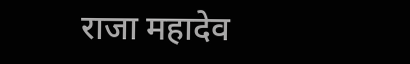राजा महादेव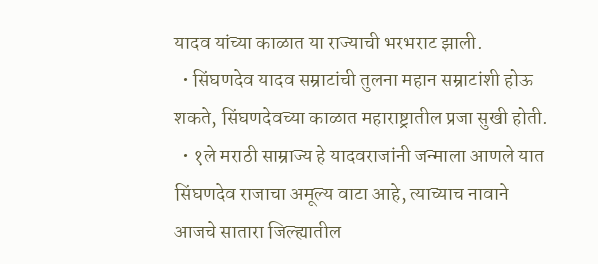यादव यांच्या काळात या राज्याची भरभराट झाली.
  • सिंघणदेव यादव सम्राटांची तुलना महान सम्राटांशी होऊ शकते, सिंघणदेवच्या काळात महाराष्ट्रातील प्रजा सुखी होती.
  • १ले मराठी साम्राज्य हे यादवराजांनी जन्माला आणले यात सिंघणदेव राजाचा अमूल्य वाटा आहे, त्याच्याच नावाने आजचे सातारा जिल्ह्यातील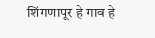शिंगणापूर हे गाव हे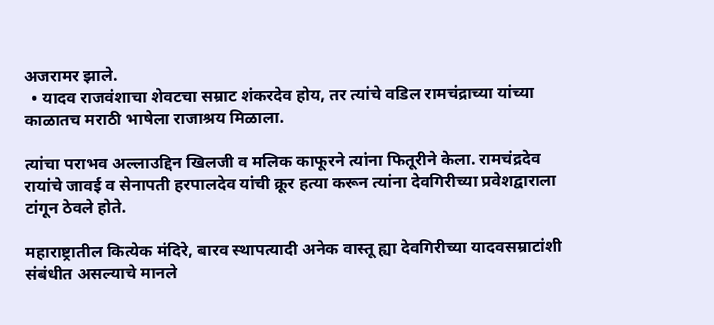अजरामर झाले.
  • यादव राजवंशाचा शेवटचा सम्राट शंकरदेव होय, तर त्यांचे वडिल रामचंद्राच्या यांच्या काळातच मराठी भाषेला राजाश्रय मिळाला.

त्यांचा पराभव अल्लाउद्दिन खिलजी व मलिक काफूरने त्यांना फितूरीने केला. रामचंद्रदेव रायांचे जावई व सेनापती हरपालदेव यांची क्रूर हत्या करून त्यांना देवगिरीच्या प्रवेशद्वाराला टांगून ठेवले होते.

महाराष्ट्रातील कित्येक मंदिरे, बारव स्थापत्यादी अनेक वास्तू ह्या देवगिरीच्या यादवसम्राटांशी संबंधीत असल्याचे मानले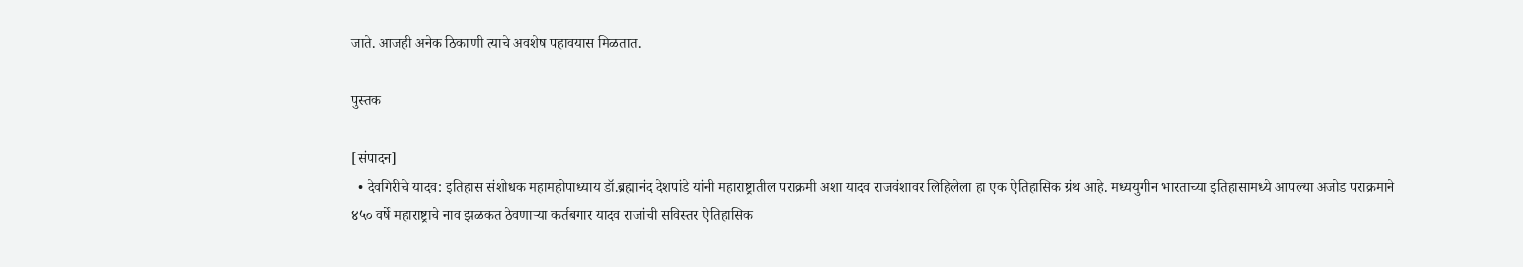जाते. आजही अनेक ठिकाणी त्याचे अवशेष पहावयास मिळतात.

पुस्तक

[संपादन]
  • देवगिरीचे यादव: इतिहास संशोधक महामहोपाध्याय डॉ.ब्रह्मानंद देशपांडे यांनी महाराष्ट्रातील पराक्रमी अशा यादव राजवंशावर लिहिलेला हा एक ऐतिहासिक ग्रंथ आहे. मध्ययुगीन भारताच्या इतिहासामध्ये आपल्या अजोड पराक्रमाने ४५० वर्षे महाराष्ट्राचे नाव झळकत ठेवणाऱ्या कर्तबगार यादव राजांची सविस्तर ऐतिहासिक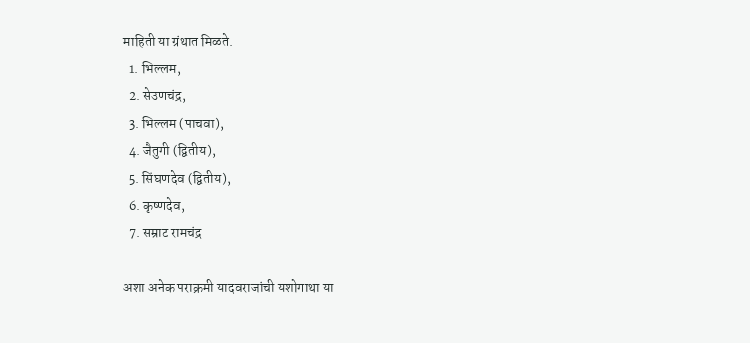माहिती या ग्रंथात मिळते.
  1. भिल्लम,
  2. सेउणचंद्र,
  3. भिल्लम (पाचवा),
  4. जैतुगी (द्वितीय),
  5. सिंघणदेव (द्वितीय),
  6. कृष्णदेव,
  7. सम्राट रामचंद्र

अशा अनेक पराक्रमी यादवराजांची यशोगाथा या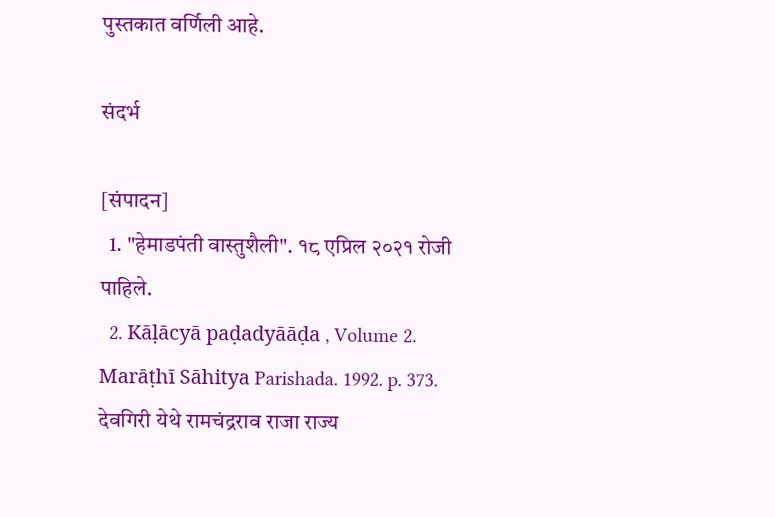पुस्तकात वर्णिली आहे.

संदर्भ

[संपादन]
  1. "हेमाडपंती वास्तुशैली". १८ एप्रिल २०२१ रोजी पाहिले.
  2. Kāḷācyā paḍadyāāḍa , Volume 2. Marāṭhī Sāhitya Parishada. 1992. p. 373. देवगिरी येथे रामचंद्रराव राजा राज्य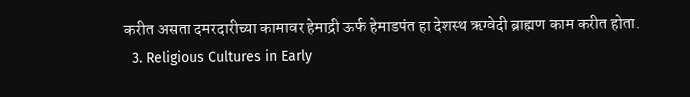करीत असता दमरदारीच्या कामावर हेमाद्री ऊर्फ हेमाडपंत हा देशस्थ ऋग्वेदी ब्राह्मण काम करीत होता.
  3. Religious Cultures in Early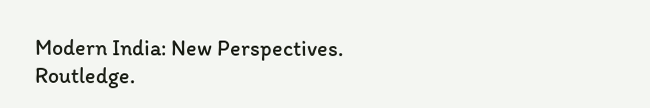Modern India: New Perspectives. Routledge.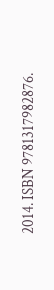2014. ISBN 9781317982876.